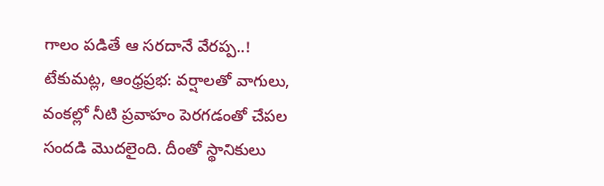గాలం పడితే ఆ సరదానే వేరప్ప..!
టేకుమట్ల, ఆంధ్రప్రభ: వర్షాలతో వాగులు, వంకల్లో నీటి ప్రవాహం పెరగడంతో చేపల సందడి మొదలైంది. దీంతో స్థానికులు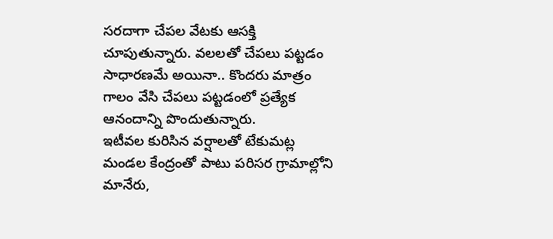సరదాగా చేపల వేటకు ఆసక్తి చూపుతున్నారు. వలలతో చేపలు పట్టడం సాధారణమే అయినా.. కొందరు మాత్రం గాలం వేసి చేపలు పట్టడంలో ప్రత్యేక ఆనందాన్ని పొందుతున్నారు.
ఇటీవల కురిసిన వర్షాలతో టేకుమట్ల మండల కేంద్రంతో పాటు పరిసర గ్రామాల్లోని మానేరు,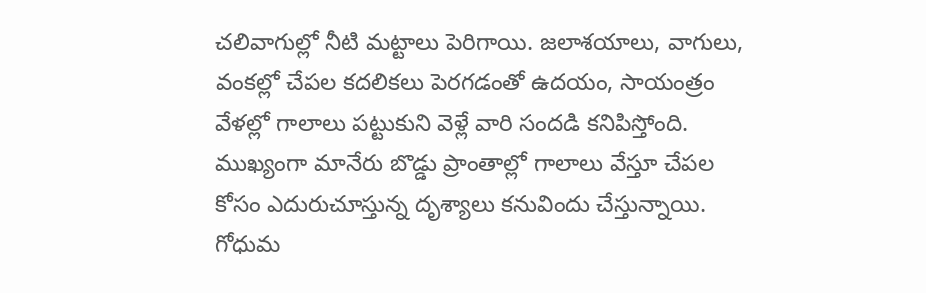చలివాగుల్లో నీటి మట్టాలు పెరిగాయి. జలాశయాలు, వాగులు, వంకల్లో చేపల కదలికలు పెరగడంతో ఉదయం, సాయంత్రం వేళల్లో గాలాలు పట్టుకుని వెళ్లే వారి సందడి కనిపిస్తోంది. ముఖ్యంగా మానేరు బొడ్డు ప్రాంతాల్లో గాలాలు వేస్తూ చేపల కోసం ఎదురుచూస్తున్న దృశ్యాలు కనువిందు చేస్తున్నాయి.
గోధుమ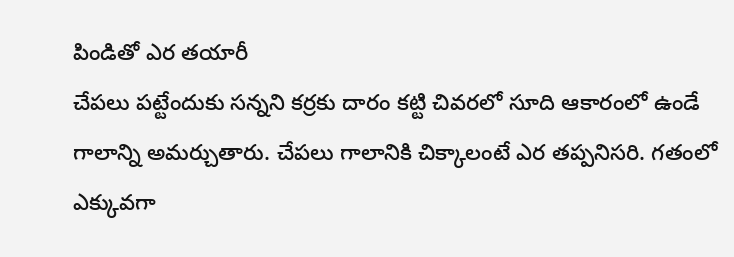పిండితో ఎర తయారీ
చేపలు పట్టేందుకు సన్నని కర్రకు దారం కట్టి చివరలో సూది ఆకారంలో ఉండే గాలాన్ని అమర్చుతారు. చేపలు గాలానికి చిక్కాలంటే ఎర తప్పనిసరి. గతంలో ఎక్కువగా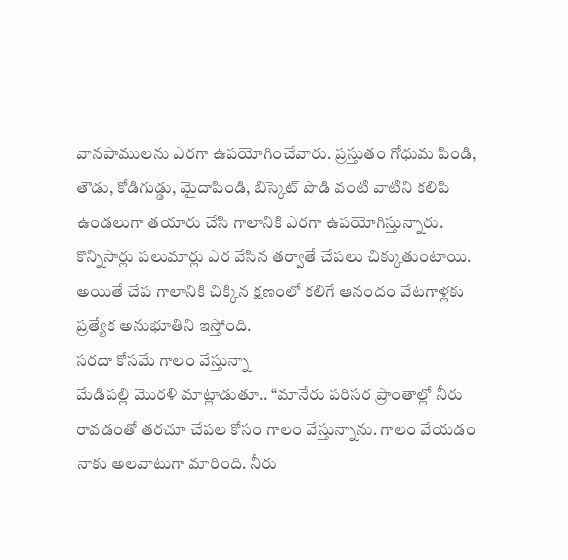వానపాములను ఎరగా ఉపయోగించేవారు. ప్రస్తుతం గోధుమ పిండి, తౌడు, కోడిగుడ్డు, మైదాపిండి, బిస్కెట్ పొడి వంటి వాటిని కలిపి ఉండలుగా తయారు చేసి గాలానికి ఎరగా ఉపయోగిస్తున్నారు.
కొన్నిసార్లు పలుమార్లు ఎర వేసిన తర్వాతే చేపలు చిక్కుతుంటాయి. అయితే చేప గాలానికి చిక్కిన క్షణంలో కలిగే ఆనందం వేటగాళ్లకు ప్రత్యేక అనుభూతిని ఇస్తోంది.
సరదా కోసమే గాలం వేస్తున్నా
మేడిపల్లి మొరళి మాట్లాడుతూ.. “మానేరు పరిసర ప్రాంతాల్లో నీరు రావడంతో తరచూ చేపల కోసం గాలం వేస్తున్నాను. గాలం వేయడం నాకు అలవాటుగా మారింది. నీరు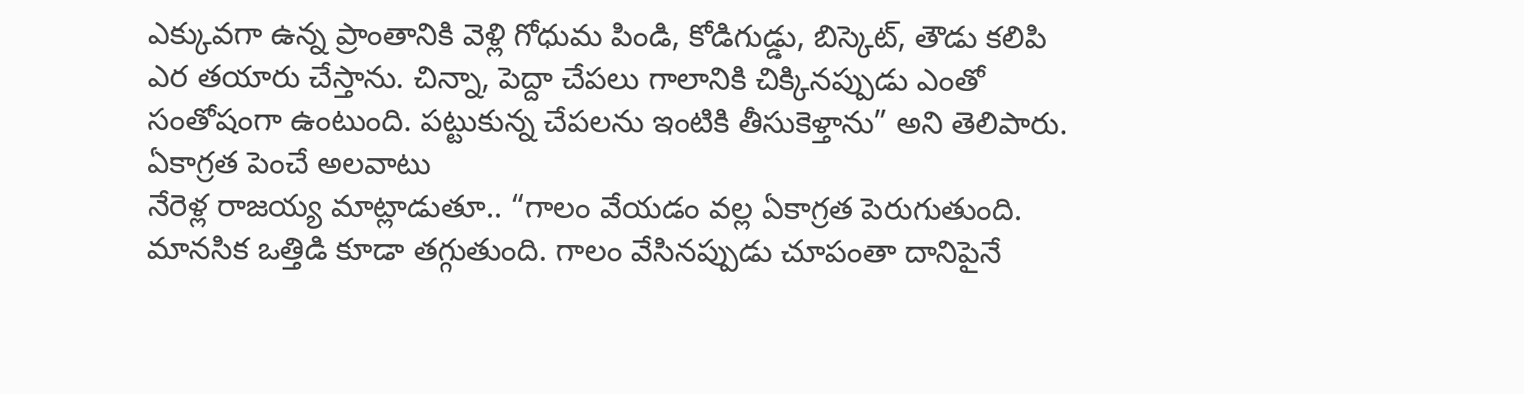ఎక్కువగా ఉన్న ప్రాంతానికి వెళ్లి గోధుమ పిండి, కోడిగుడ్డు, బిస్కెట్, తౌడు కలిపి ఎర తయారు చేస్తాను. చిన్నా, పెద్దా చేపలు గాలానికి చిక్కినప్పుడు ఎంతో సంతోషంగా ఉంటుంది. పట్టుకున్న చేపలను ఇంటికి తీసుకెళ్తాను” అని తెలిపారు.
ఏకాగ్రత పెంచే అలవాటు
నేరెళ్ల రాజయ్య మాట్లాడుతూ.. “గాలం వేయడం వల్ల ఏకాగ్రత పెరుగుతుంది. మానసిక ఒత్తిడి కూడా తగ్గుతుంది. గాలం వేసినప్పుడు చూపంతా దానిపైనే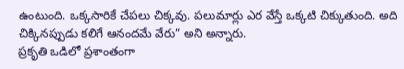ఉంటుంది. ఒక్కసారికే చేపలు చిక్కవు. పలుమార్లు ఎర వేస్తే ఒక్కటి చిక్కుతుంది. అది చిక్కినప్పుడు కలిగే ఆనందమే వేరు” అని అన్నారు.
ప్రకృతి ఒడిలో ప్రశాంతంగా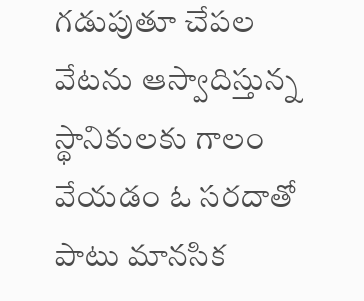గడుపుతూ చేపల వేటను ఆస్వాదిస్తున్న స్థానికులకు గాలం వేయడం ఓ సరదాతో పాటు మానసిక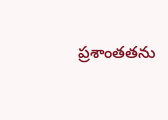ప్రశాంతతను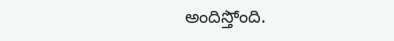అందిస్తోంది.